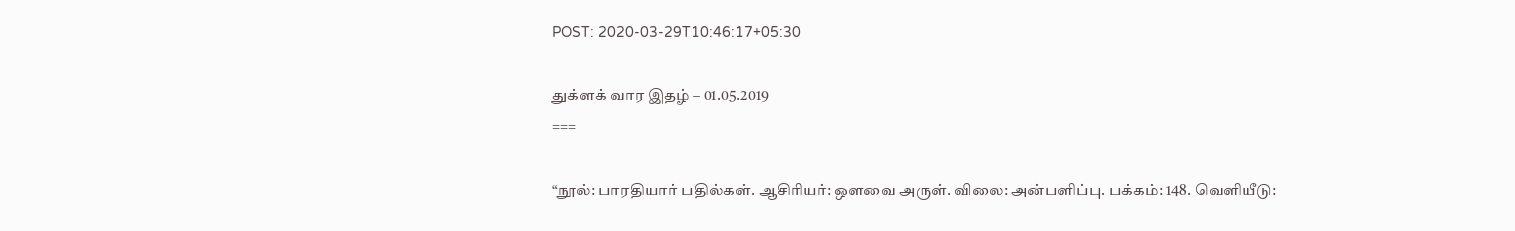POST: 2020-03-29T10:46:17+05:30

துக்ளக் வார இதழ் – 01.05.2019
===

“நூல்: பாரதியார் பதில்கள். ஆசிரியர்: ஔவை அருள். விலை: அன்பளிப்பு. பக்கம்: 148. வெளியீடு: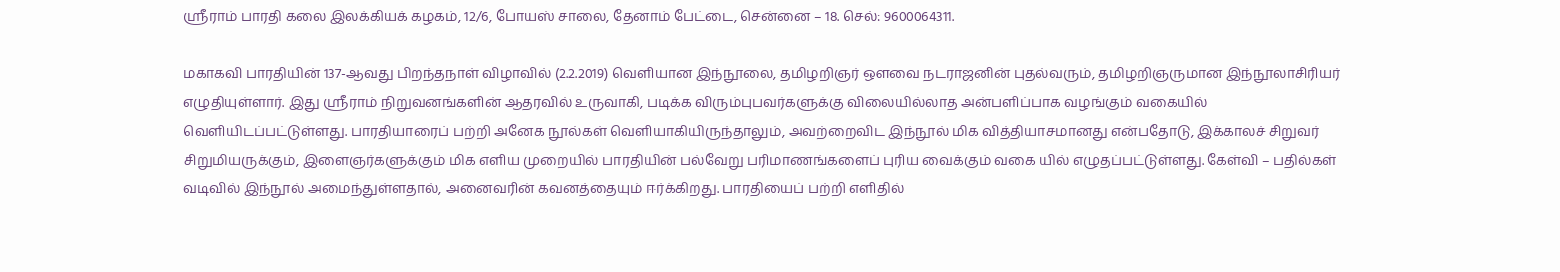ஸ்ரீராம் பாரதி கலை இலக்கியக் கழகம், 12/6, போயஸ் சாலை, தேனாம் பேட்டை, சென்னை – 18. செல்: 9600064311.

மகாகவி பாரதியின் 137-ஆவது பிறந்தநாள் விழாவில் (2.2.2019) வெளியான இந்நூலை, தமிழறிஞர் ஔவை நடராஜனின் புதல்வரும், தமிழறிஞருமான இந்நூலாசிரியர் எழுதியுள்ளார். இது ஸ்ரீராம் நிறுவனங்களின் ஆதரவில் உருவாகி, படிக்க விரும்புபவர்களுக்கு விலையில்லாத அன்பளிப்பாக வழங்கும் வகையில் வெளியிடப்பட்டுள்ளது. பாரதியாரைப் பற்றி அனேக நூல்கள் வெளியாகியிருந்தாலும், அவற்றைவிட இந்நூல் மிக வித்தியாசமானது என்பதோடு, இக்காலச் சிறுவர் சிறுமியருக்கும், இளைஞர்களுக்கும் மிக எளிய முறையில் பாரதியின் பல்வேறு பரிமாணங்களைப் புரிய வைக்கும் வகை யில் எழுதப்பட்டுள்ளது. கேள்வி – பதில்கள் வடிவில் இந்நூல் அமைந்துள்ளதால், அனைவரின் கவனத்தையும் ஈர்க்கிறது. பாரதியைப் பற்றி எளிதில்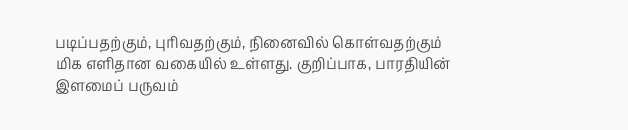படிப்பதற்கும், புரிவதற்கும், நினைவில் கொள்வதற்கும் மிக எளிதான வகையில் உள்ளது. குறிப்பாக, பாரதியின் இளமைப் பருவம்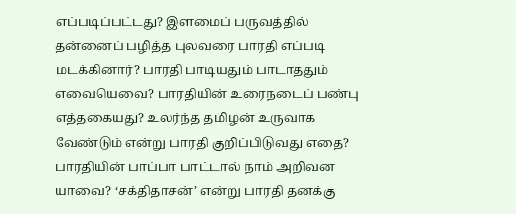எப்படிப்பட்டது? இளமைப் பருவத்தில் தன்னைப் பழித்த புலவரை பாரதி எப்படி மடக்கினார்? பாரதி பாடியதும் பாடாததும் எவையெவை? பாரதியின் உரைநடைப் பண்பு எத்தகையது? உலர்ந்த தமிழன் உருவாக வேண்டும் என்று பாரதி குறிப்பிடுவது எதை? பாரதியின் பாப்பா பாட்டால் நாம் அறிவன யாவை? ‘சக்திதாசன்’ என்று பாரதி தனக்கு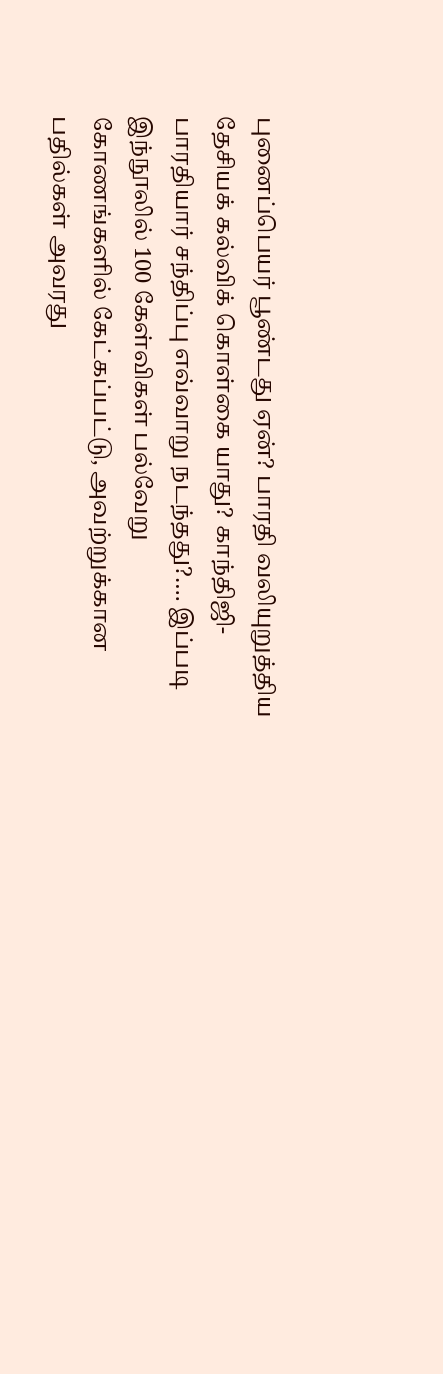புனைப்பெயர் பூண்டது ஏன்? பாரதி வலியுறுத்திய தேசியக் கல்விக் கொள்கை யாது? காந்திஜி-பாரதியார் சந்திப்பு எவ்வாறு நடந்தது?…. இப்படி இந்நூலில் 100 கேள்விகள் பல்வேறு கோணங்களில் கேட்கப்பட்டு, அவற்றுக்கான பதில்கள் அவரது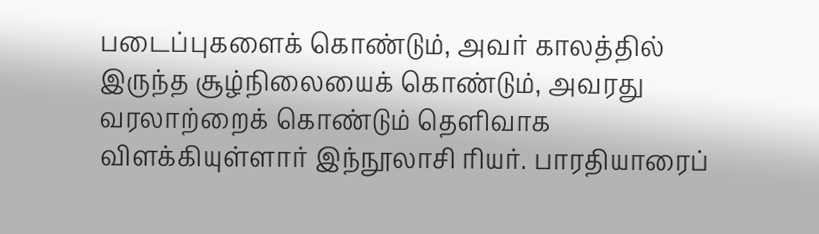படைப்புகளைக் கொண்டும், அவர் காலத்தில் இருந்த சூழ்நிலையைக் கொண்டும், அவரது வரலாற்றைக் கொண்டும் தெளிவாக விளக்கியுள்ளார் இந்நூலாசி ரியர். பாரதியாரைப்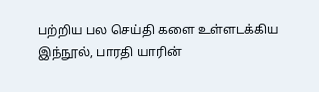பற்றிய பல செய்தி களை உள்ளடக்கிய இந்நூல், பாரதி யாரின்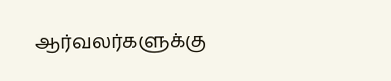ஆர்வலர்களுக்கு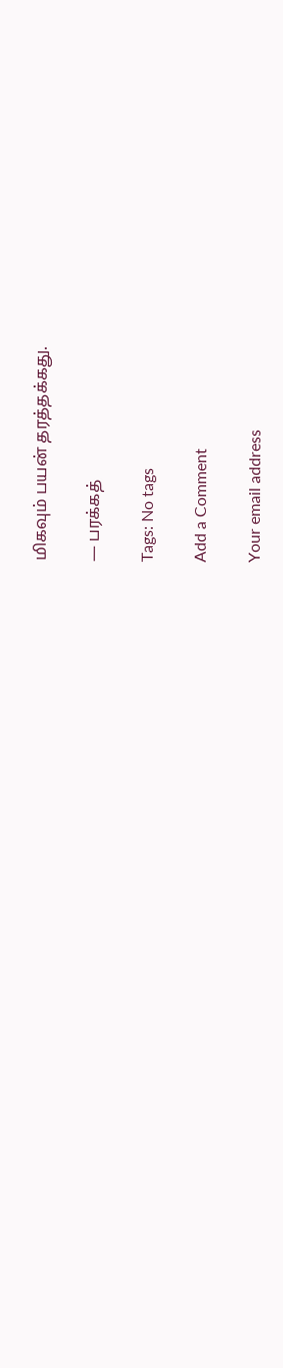மிகவும் பயன் தரத்தக்கது.

— பரக்கத்

Tags: No tags

Add a Comment

Your email address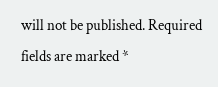will not be published. Required fields are marked *